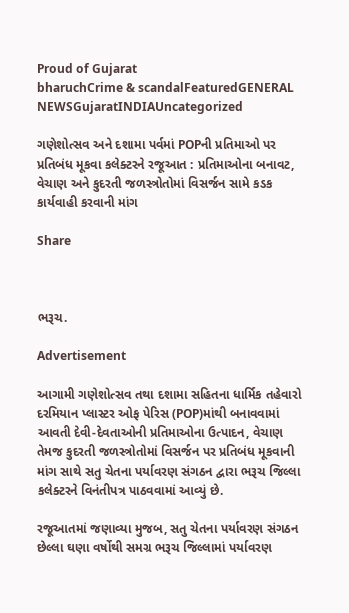Proud of Gujarat
bharuchCrime & scandalFeaturedGENERAL NEWSGujaratINDIAUncategorized

ગણેશોત્સવ અને દશામા પર્વમાં POPની પ્રતિમાઓ પર પ્રતિબંધ મૂકવા કલેક્ટરને રજૂઆત : પ્રતિમાઓના બનાવટ, વેચાણ અને કુદરતી જળસ્ત્રોતોમાં વિસર્જન સામે કડક કાર્યવાહી કરવાની માંગ

Share



ભરૂચ.

Advertisement

આગામી ગણેશોત્સવ તથા દશામા સહિતના ધાર્મિક તહેવારો દરમિયાન પ્લાસ્ટર ઓફ પેરિસ (POP)માંથી બનાવવામાં આવતી દેવી-દેવતાઓની પ્રતિમાઓના ઉત્પાદન, વેચાણ તેમજ કુદરતી જળસ્ત્રોતોમાં વિસર્જન પર પ્રતિબંધ મૂકવાની માંગ સાથે સતુ ચેતના પર્યાવરણ સંગઠન દ્વારા ભરૂચ જિલ્લા કલેક્ટરને વિનંતીપત્ર પાઠવવામાં આવ્યું છે.

રજૂઆતમાં જણાવ્યા મુજબ, સતુ ચેતના પર્યાવરણ સંગઠન છેલ્લા ઘણા વર્ષોથી સમગ્ર ભરૂચ જિલ્લામાં પર્યાવરણ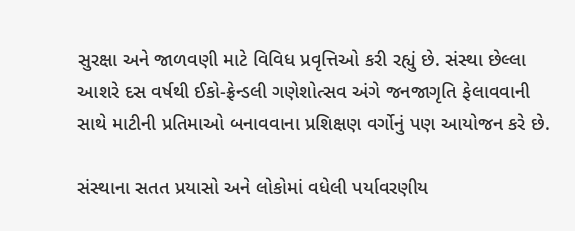સુરક્ષા અને જાળવણી માટે વિવિધ પ્રવૃત્તિઓ કરી રહ્યું છે. સંસ્થા છેલ્લા આશરે દસ વર્ષથી ઈકો-ફ્રેન્ડલી ગણેશોત્સવ અંગે જનજાગૃતિ ફેલાવવાની સાથે માટીની પ્રતિમાઓ બનાવવાના પ્રશિક્ષણ વર્ગોનું પણ આયોજન કરે છે.

સંસ્થાના સતત પ્રયાસો અને લોકોમાં વધેલી પર્યાવરણીય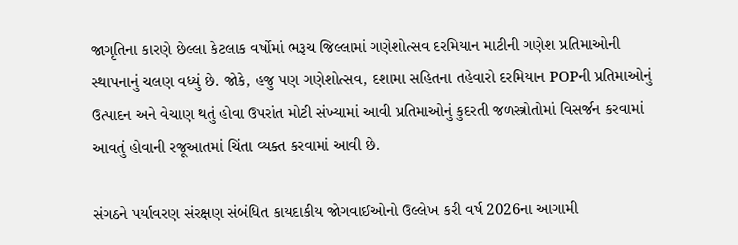જાગૃતિના કારણે છેલ્લા કેટલાક વર્ષોમાં ભરૂચ જિલ્લામાં ગણેશોત્સવ દરમિયાન માટીની ગણેશ પ્રતિમાઓની સ્થાપનાનું ચલણ વધ્યું છે. જોકે, હજુ પણ ગણેશોત્સવ, દશામા સહિતના તહેવારો દરમિયાન POPની પ્રતિમાઓનું ઉત્પાદન અને વેચાણ થતું હોવા ઉપરાંત મોટી સંખ્યામાં આવી પ્રતિમાઓનું કુદરતી જળસ્ત્રોતોમાં વિસર્જન કરવામાં આવતું હોવાની રજૂઆતમાં ચિંતા વ્યક્ત કરવામાં આવી છે.

સંગઠને પર્યાવરણ સંરક્ષણ સંબંધિત કાયદાકીય જોગવાઈઓનો ઉલ્લેખ કરી વર્ષ 2026ના આગામી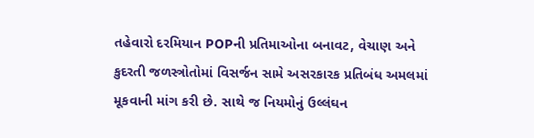તહેવારો દરમિયાન POPની પ્રતિમાઓના બનાવટ, વેચાણ અને કુદરતી જળસ્ત્રોતોમાં વિસર્જન સામે અસરકારક પ્રતિબંધ અમલમાં મૂકવાની માંગ કરી છે. સાથે જ નિયમોનું ઉલ્લંઘન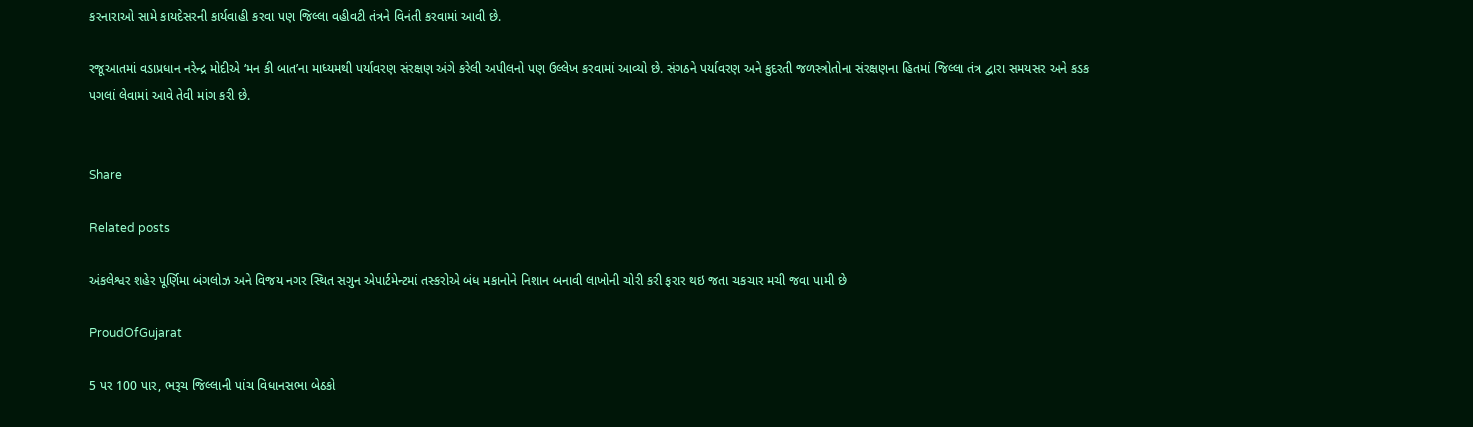કરનારાઓ સામે કાયદેસરની કાર્યવાહી કરવા પણ જિલ્લા વહીવટી તંત્રને વિનંતી કરવામાં આવી છે.

રજૂઆતમાં વડાપ્રધાન નરેન્દ્ર મોદીએ ‘મન કી બાત’ના માધ્યમથી પર્યાવરણ સંરક્ષણ અંગે કરેલી અપીલનો પણ ઉલ્લેખ કરવામાં આવ્યો છે. સંગઠને પર્યાવરણ અને કુદરતી જળસ્ત્રોતોના સંરક્ષણના હિતમાં જિલ્લા તંત્ર દ્વારા સમયસર અને કડક પગલાં લેવામાં આવે તેવી માંગ કરી છે.


Share

Related posts

અંકલેશ્વર શહેર પૂર્ણિમા બંગલોઝ અને વિજય નગર સ્થિત સગુન એપાર્ટમેન્ટમાં તસ્કરોએ બંધ મકાનોને નિશાન બનાવી લાખોની ચોરી કરી ફરાર થઇ જતા ચકચાર મચી જવા પામી છે

ProudOfGujarat

5 પર 100 પાર, ભરૂચ જિલ્લાની પાંચ વિધાનસભા બેઠકો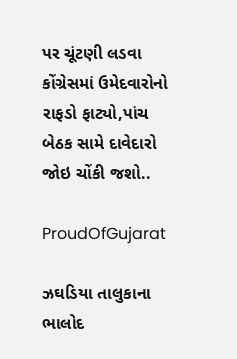પર ચૂંટણી લડવા કોંગ્રેસમાં ઉમેદવારોનો રાફડો ફાટ્યો,પાંચ બેઠક સામે દાવેદારો જોઇ ચોંકી જશો..

ProudOfGujarat

ઝઘડિયા તાલુકાના ભાલોદ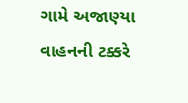ગામે અજાણ્યા વાહનની ટક્કરે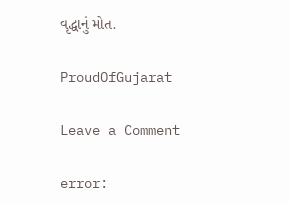વૃદ્ધાનું મોત.

ProudOfGujarat

Leave a Comment

error: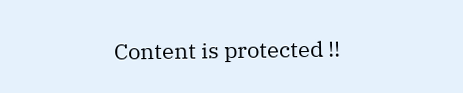Content is protected !!